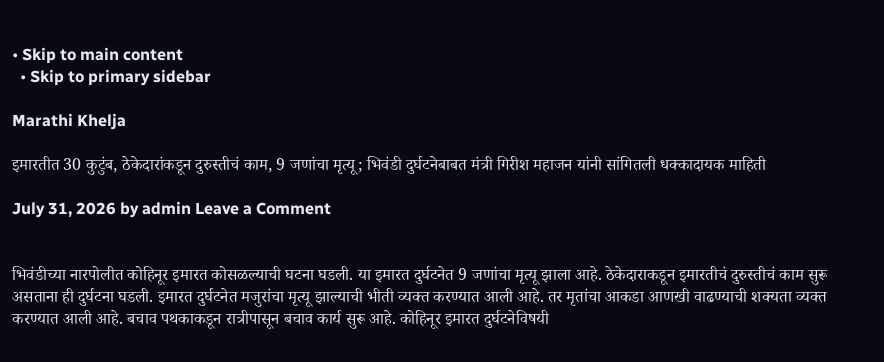• Skip to main content
  • Skip to primary sidebar

Marathi Khelja

इमारतीत 30 कुटुंब, ठेकेदारांकडून दुरुस्तीचं काम, 9 जणांचा मृत्यू; भिवंडी दुर्घटनेबाबत मंत्री गिरीश महाजन यांनी सांगितली धक्कादायक माहिती

July 31, 2026 by admin Leave a Comment


भिवंडीच्या नारपोलीत कोहिनूर इमारत कोसळल्याची घटना घडली. या इमारत दुर्घटनेत 9 जणांचा मृत्यू झाला आहे. ठेकेदाराकडून इमारतीचं दुरुस्तीचं काम सुरू असताना ही दुर्घटना घडली. इमारत दुर्घटनेत मजुरांचा मृत्यू झाल्याची भीती व्यक्त करण्यात आली आहे. तर मृतांचा आकडा आणखी वाढण्याची शक्यता व्यक्त करण्यात आली आहे. बचाव पथकाकडून रात्रीपासून बचाव कार्य सुरू आहे. कोहिनूर इमारत दुर्घटनेविषयी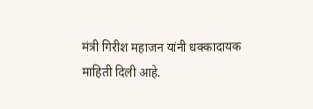मंत्री गिरीश महाजन यांनी धक्कादायक माहिती दिली आहे.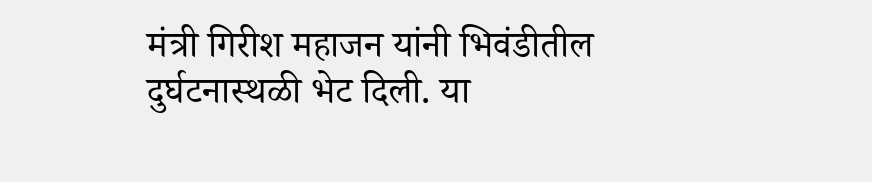मंत्री गिरीश महाजन यांनी भिवंडीतील दुर्घटनास्थळी भेट दिली. या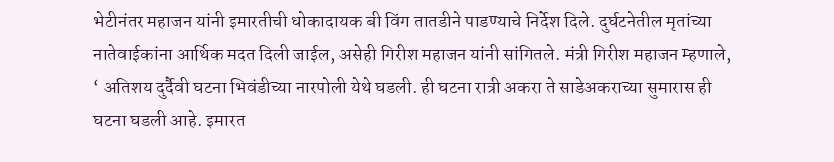भेटीनंतर महाजन यांनी इमारतीची धोकादायक बी विंग तातडीने पाडण्याचे निर्देश दिले. दुर्घटनेतील मृतांच्या नातेवाईकांना आर्थिक मदत दिली जाईल, असेही गिरीश महाजन यांनी सांगितले. मंत्री गिरीश महाजन म्हणाले, ‘ अतिशय दुर्दैवी घटना भिवंडीच्या नारपोली येथे घडली. ही घटना रात्री अकरा ते साडेअकराच्या सुमारास ही घटना घडली आहे. इमारत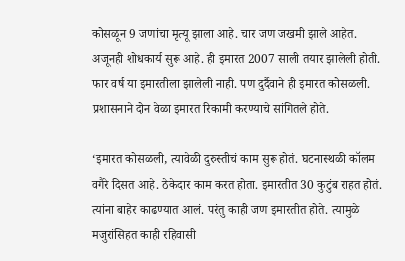कोसळून 9 जणांचा मृत्यू झाला आहे. चार जण जखमी झाले आहेत. अजूनही शोधकार्य सुरू आहे. ही इमारत 2007 साली तयार झालेली होती. फार वर्ष या इमारतीला झालेली नाही. पण दुर्दैवाने ही इमारत कोसळली. प्रशासनाने दोन वेळा इमारत रिकामी करण्याचे सांगितले होते.

‘इमारत कोसळली, त्यावेळी दुरुस्तीचं काम सुरू होतं. घटनास्थळी कॉलम वगैरे दिसत आहे. ठेकेदार काम करत होता. इमारतीत 30 कुटुंब राहत होतं. त्यांना बाहेर काढण्यात आलं. परंतु काही जण इमारतीत होते. त्यामुळे मजुरांसिहत काही रहिवासी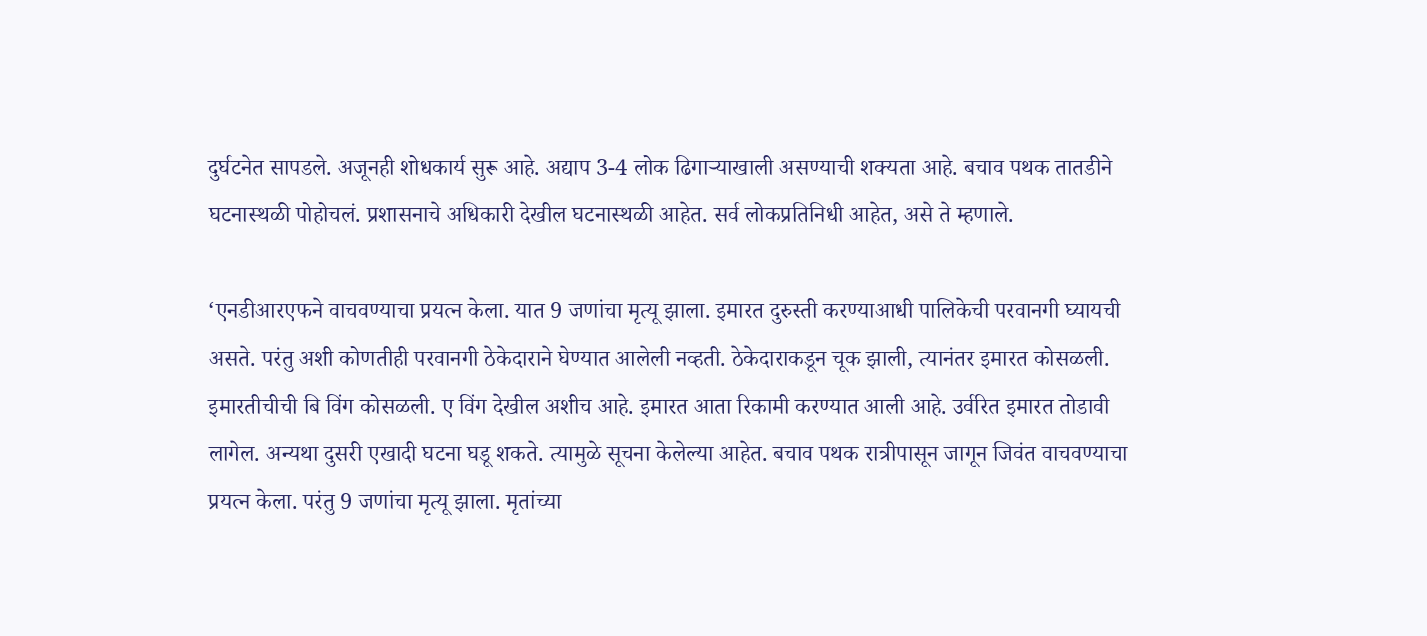दुर्घटनेत सापडले. अजूनही शोधकार्य सुरू आहे. अद्याप 3-4 लोक ढिगाऱ्याखाली असण्याची शक्यता आहे. बचाव पथक तातडीने घटनास्थळी पोहोचलं. प्रशासनाचे अधिकारी देखील घटनास्थळी आहेत. सर्व लोकप्रतिनिधी आहेत, असे ते म्हणाले.

‘एनडीआरएफने वाचवण्याचा प्रयत्न केला. यात 9 जणांचा मृत्यू झाला. इमारत दुरुस्ती करण्याआधी पालिकेची परवानगी घ्यायची असते. परंतु अशी कोणतीही परवानगी ठेकेदाराने घेण्यात आलेली नव्हती. ठेकेदाराकडून चूक झाली, त्यानंतर इमारत कोसळली. इमारतीचीची बि विंग कोसळली. ए विंग देखील अशीच आहे. इमारत आता रिकामी करण्यात आली आहे. उर्वरित इमारत तोडावी लागेल. अन्यथा दुसरी एखादी घटना घडू शकते. त्यामुळे सूचना केलेल्या आहेत. बचाव पथक रात्रीपासून जागून जिवंत वाचवण्याचा प्रयत्न केला. परंतु 9 जणांचा मृत्यू झाला. मृतांच्या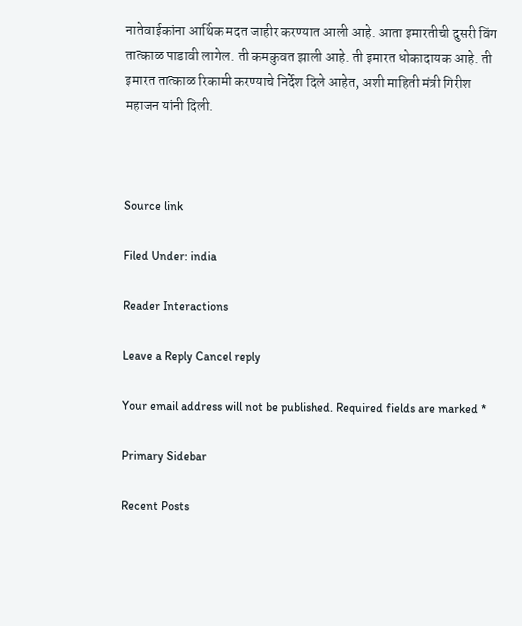नातेवाईकांना आर्थिक मदत जाहीर करण्यात आली आहे. आता इमारतीची दुसरी विंग तात्काळ पाडावी लागेल. ती कमकुवत झाली आहे. ती इमारत धोकादायक आहे. ती इमारत तात्काळ रिकामी करण्याचे निर्देश दिले आहेत, अशी माहिती मंत्री गिरीश महाजन यांनी दिली.



Source link

Filed Under: india

Reader Interactions

Leave a Reply Cancel reply

Your email address will not be published. Required fields are marked *

Primary Sidebar

Recent Posts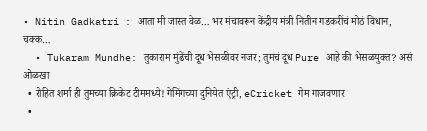• Nitin Gadkatri : आता मी जास्त वेळ… भर मंचावरून केंद्रीय मंत्री नितीन गडकरींचं मोठं विधान, चक्क…
  • Tukaram Mundhe: तुकाराम मुंढेंची दूध भेसळीवर नजर; तुमचं दूध Pure आहे की भेसळयुक्त? असं ओळखा
  • रोहित शर्मा ही तुमच्या क्रिकेट टीममध्ये! गेमिंगच्या दुनियेत एंट्री, eCricket गेम गाजवणार
  •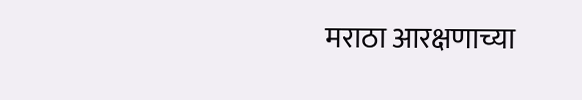मराठा आरक्षणाच्या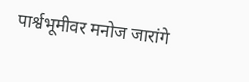पार्श्वभूमीवर मनोज जारांगे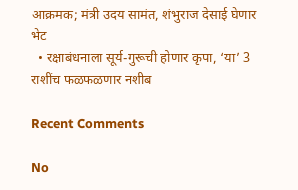आक्रमक; मंत्री उदय सामंत, शंभुराज देसाई घेणार भेट
  • रक्षाबंधनाला सूर्य-गुरूची होणार कृपा, ‘या’ 3 राशींच फळफळणार नशीब

Recent Comments

No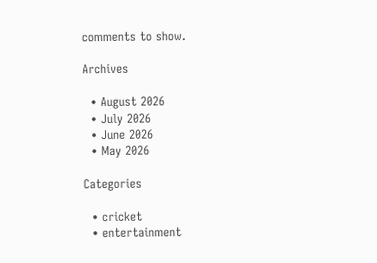comments to show.

Archives

  • August 2026
  • July 2026
  • June 2026
  • May 2026

Categories

  • cricket
  • entertainment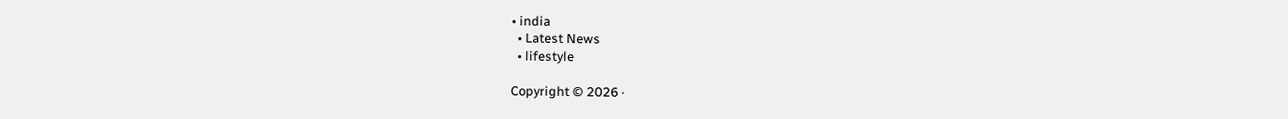• india
  • Latest News
  • lifestyle

Copyright © 2026 ·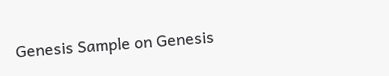Genesis Sample on Genesis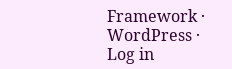Framework · WordPress · Log in